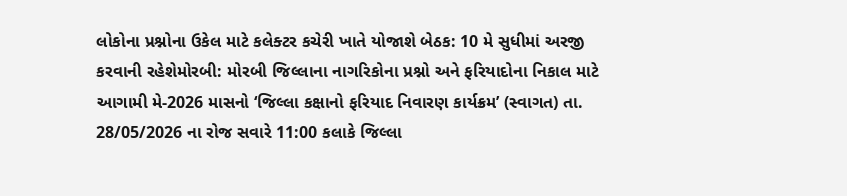લોકોના પ્રશ્નોના ઉકેલ માટે કલેક્ટર કચેરી ખાતે યોજાશે બેઠક: 10 મે સુધીમાં અરજી કરવાની રહેશેમોરબી: મોરબી જિલ્લાના નાગરિકોના પ્રશ્નો અને ફરિયાદોના નિકાલ માટે આગામી મે-2026 માસનો ‘જિલ્લા કક્ષાનો ફરિયાદ નિવારણ કાર્યક્રમ’ (સ્વાગત) તા. 28/05/2026 ના રોજ સવારે 11:00 કલાકે જિલ્લા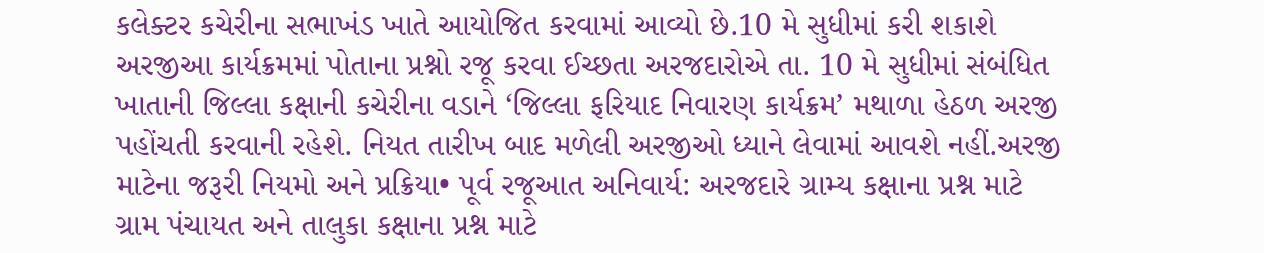કલેક્ટર કચેરીના સભાખંડ ખાતે આયોજિત કરવામાં આવ્યો છે.10 મે સુધીમાં કરી શકાશે અરજીઆ કાર્યક્રમમાં પોતાના પ્રશ્નો રજૂ કરવા ઈચ્છતા અરજદારોએ તા. 10 મે સુધીમાં સંબંધિત ખાતાની જિલ્લા કક્ષાની કચેરીના વડાને ‘જિલ્લા ફરિયાદ નિવારણ કાર્યક્રમ’ મથાળા હેઠળ અરજી પહોંચતી કરવાની રહેશે. નિયત તારીખ બાદ મળેલી અરજીઓ ધ્યાને લેવામાં આવશે નહીં.અરજી માટેના જરૂરી નિયમો અને પ્રક્રિયા• પૂર્વ રજૂઆત અનિવાર્ય: અરજદારે ગ્રામ્ય કક્ષાના પ્રશ્ન માટે ગ્રામ પંચાયત અને તાલુકા કક્ષાના પ્રશ્ન માટે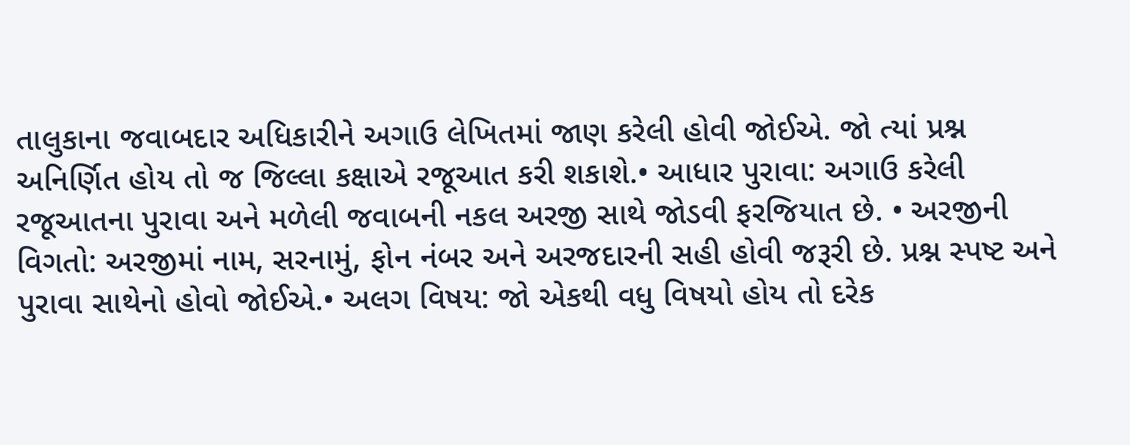તાલુકાના જવાબદાર અધિકારીને અગાઉ લેખિતમાં જાણ કરેલી હોવી જોઈએ. જો ત્યાં પ્રશ્ન અનિર્ણિત હોય તો જ જિલ્લા કક્ષાએ રજૂઆત કરી શકાશે.• આધાર પુરાવા: અગાઉ કરેલી રજૂઆતના પુરાવા અને મળેલી જવાબની નકલ અરજી સાથે જોડવી ફરજિયાત છે. • અરજીની વિગતો: અરજીમાં નામ, સરનામું, ફોન નંબર અને અરજદારની સહી હોવી જરૂરી છે. પ્રશ્ન સ્પષ્ટ અને પુરાવા સાથેનો હોવો જોઈએ.• અલગ વિષય: જો એકથી વધુ વિષયો હોય તો દરેક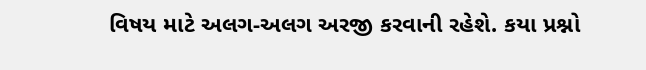વિષય માટે અલગ-અલગ અરજી કરવાની રહેશે. કયા પ્રશ્નો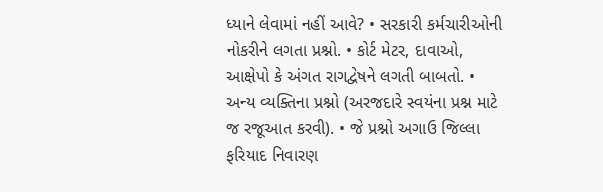ધ્યાને લેવામાં નહીં આવે? • સરકારી કર્મચારીઓની નોકરીને લગતા પ્રશ્નો. • કોર્ટ મેટર, દાવાઓ, આક્ષેપો કે અંગત રાગદ્વેષને લગતી બાબતો. • અન્ય વ્યક્તિના પ્રશ્નો (અરજદારે સ્વયંના પ્રશ્ન માટે જ રજૂઆત કરવી). • જે પ્રશ્નો અગાઉ જિલ્લા ફરિયાદ નિવારણ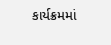કાર્યક્રમમાં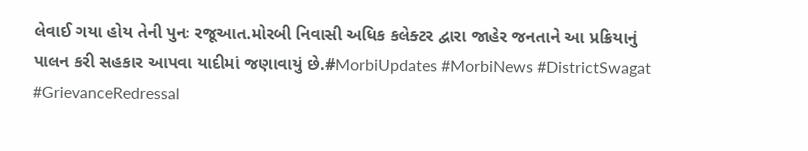લેવાઈ ગયા હોય તેની પુનઃ રજૂઆત.મોરબી નિવાસી અધિક કલેક્ટર દ્વારા જાહેર જનતાને આ પ્રક્રિયાનું પાલન કરી સહકાર આપવા યાદીમાં જણાવાયું છે.#MorbiUpdates #MorbiNews #DistrictSwagat #GrievanceRedressal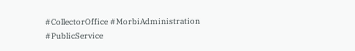#CollectorOffice #MorbiAdministration #PublicService